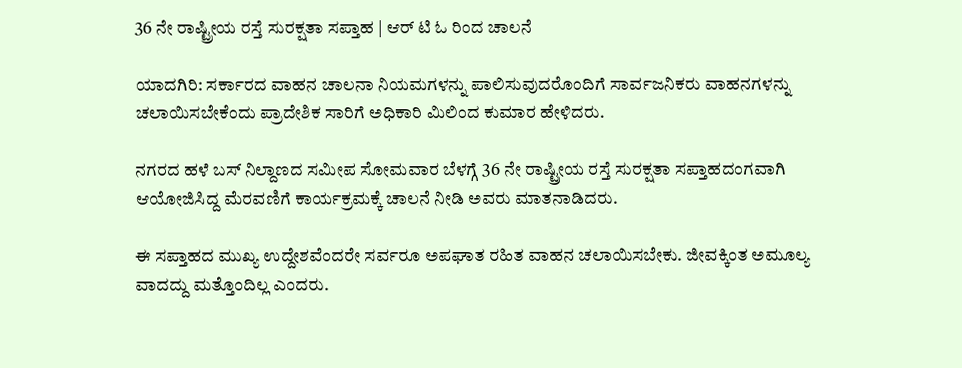36 ನೇ ರಾಷ್ಟ್ರೀಯ ರಸ್ತೆ ಸುರಕ್ಷತಾ ಸಪ್ತಾಹ | ಆರ್ ಟಿ ಓ ರಿಂದ ಚಾಲನೆ

ಯಾದಗಿರಿ: ಸರ್ಕಾರದ ವಾಹನ ಚಾಲನಾ ನಿಯಮಗಳನ್ನು ಪಾಲಿಸುವುದರೊಂದಿಗೆ ಸಾರ್ವಜನಿಕರು ವಾಹನಗಳನ್ನು ಚಲಾಯಿಸಬೇಕೆಂದು ಪ್ರಾದೇಶಿಕ ಸಾರಿಗೆ ಅಧಿಕಾರಿ ಮಿಲಿಂದ ಕುಮಾರ ಹೇಳಿದರು.

ನಗರದ ಹಳೆ ಬಸ್ ನಿಲ್ದಾಣದ ಸಮೀಪ‌ ಸೋಮವಾರ ಬೆಳಗ್ಗೆ 36 ನೇ ರಾಷ್ಟ್ರೀಯ ರಸ್ತೆ ಸುರಕ್ಷತಾ ಸಪ್ತಾಹದಂಗವಾಗಿ ಆಯೋಜಿಸಿದ್ದ ಮೆರವಣಿಗೆ ಕಾರ್ಯಕ್ರಮಕ್ಕೆ ಚಾಲನೆ ನೀಡಿ ಅವರು ಮಾತನಾಡಿದರು.

ಈ ಸಪ್ತಾಹದ ಮುಖ್ಯ ಉದ್ದೇಶವೆಂದರೇ ಸರ್ವರೂ ಅಪಘಾತ ರಹಿತ ವಾಹನ ಚಲಾಯಿಸಬೇಕು. ಜೀವಕ್ಕಿಂತ ಅಮೂಲ್ಯ ವಾದದ್ದು ಮತ್ತೊಂದಿಲ್ಲ ಎಂದರು.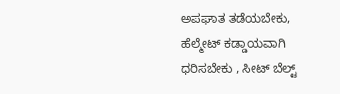ಅಪಘಾತ ತಡೆಯಬೇಕು, ಹೆಲ್ಮೇಟ್ ಕಡ್ಡಾಯವಾಗಿ ಧರಿಸಬೇಕು , ಸೀಟ್ ಬೆಲ್ಟ್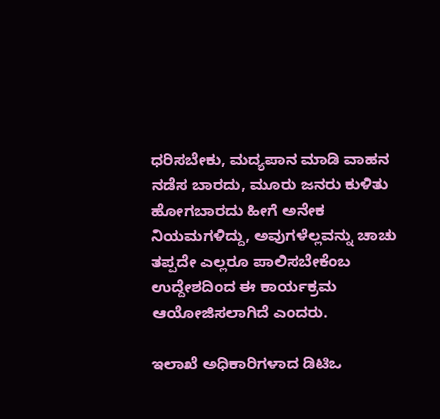ಧರಿಸಬೇಕು, ಮದ್ಯಪಾನ ಮಾಡಿ ವಾಹನ ನಡೆಸ ಬಾರದು, ಮೂರು ಜನರು ಕುಳಿತು ಹೋಗಬಾರದು ಹೀಗೆ ಅನೇಕ ನಿಯಮಗಳಿದ್ದು, ಅವುಗಳೆಲ್ಲವನ್ನು ಚಾಚು ತಪ್ಪದೇ ಎಲ್ಲರೂ ಪಾಲಿಸಬೇಕೆಂಬ ಉದ್ದೇಶದಿಂದ ಈ ಕಾರ್ಯಕ್ರಮ ಆಯೋಜಿಸಲಾಗಿದೆ ಎಂದರು.

ಇಲಾಖೆ ಅಧಿಕಾರಿಗಳಾದ ಡಿಟಿಒ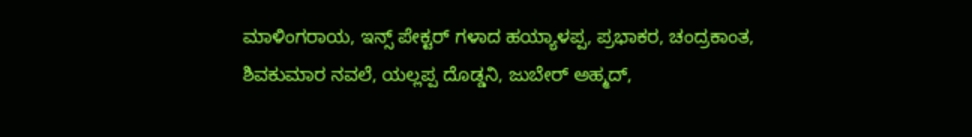ಮಾಳಿಂಗರಾಯ, ಇನ್ಸ್ ಪೇಕ್ಟರ್ ಗಳಾದ ಹಯ್ಯಾಳಪ್ಪ, ಪ್ರಭಾಕರ, ಚಂದ್ರಕಾಂತ, ಶಿವಕುಮಾರ ನವಲೆ, ಯಲ್ಲಪ್ಪ ದೊಡ್ಡನಿ, ಜುಬೇರ್ ಅಹ್ಮದ್,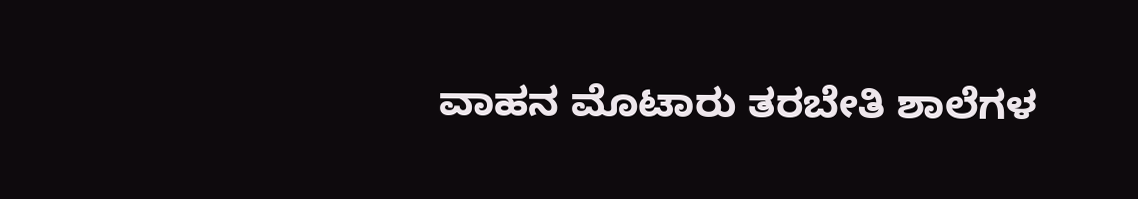ವಾಹನ ಮೊಟಾರು ತರಬೇತಿ ಶಾಲೆಗಳ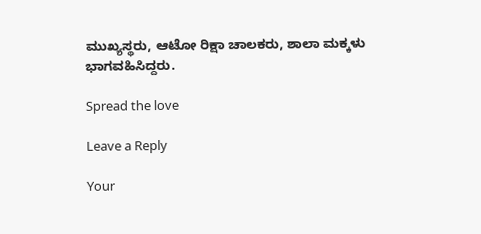ಮುಖ್ಯಸ್ಥರು, ಆಟೋ ರಿಕ್ಷಾ ಚಾಲಕರು, ಶಾಲಾ ಮಕ್ಕಳು ಭಾಗವಹಿಸಿದ್ದರು.

Spread the love

Leave a Reply

Your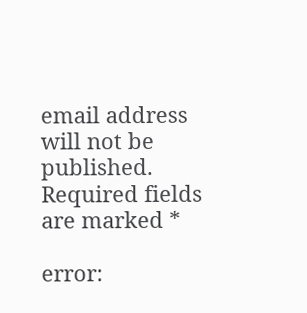email address will not be published. Required fields are marked *

error: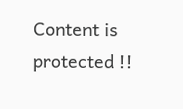Content is protected !!